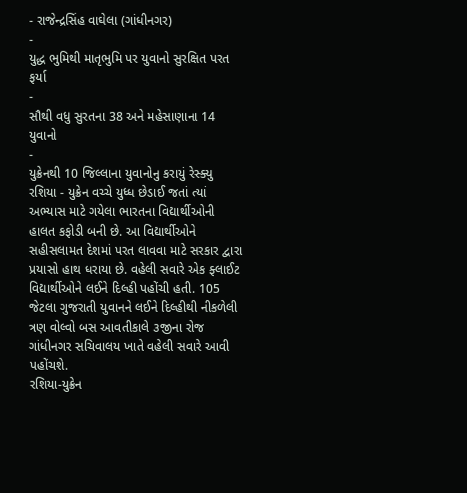- રાજેન્દ્રસિંહ વાઘેલા (ગાંધીનગર)
-
યુદ્ધ ભુમિથી માતૃભુમિ પર યુવાનો સુરક્ષિત પરત ફર્યા
-
સૌથી વધુ સુરતના 38 અને મહેસાણાના 14 યુવાનો
-
યુક્રેનથી 10 જિલ્લાના યુવાનોનુ કરાયું રેસ્ક્યુ
રશિયા - યુક્રેન વચ્ચે યુધ્ધ છેડાઈ જતાં ત્યાં અભ્યાસ માટે ગયેલા ભારતના વિદ્યાર્થીઓની હાલત કફોડી બની છે. આ વિદ્યાર્થીઓને સહીસલામત દેશમાં પરત લાવવા માટે સરકાર દ્વારા પ્રયાસો હાથ ધરાયા છે. વહેલી સવારે એક ફ્લાઈટ વિદ્યાર્થીઓને લઈને દિલ્હી પહોંચી હતી. 105 જેટલા ગુજરાતી યુવાનને લઈને દિલ્હીથી નીકળેલી ત્રણ વોલ્વો બસ આવતીકાલે ૩જીના રોજ ગાંધીનગર સચિવાલય ખાતે વહેલી સવારે આવી પહોંચશે.
રશિયા-યુક્રેન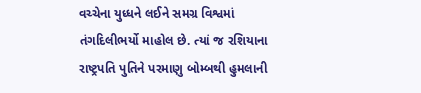વચ્ચેના યુધ્ધને લઈને સમગ્ર વિશ્વમાં તંગદિલીભર્યો માહોલ છે. ત્યાં જ રશિયાના રાષ્ટ્રપતિ પુતિને પરમાણુ બોમ્બથી હુમલાની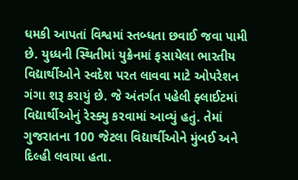ધમકી આપતાં વિશ્વમાં સ્તબ્ધતા છવાઈ જવા પામી છે. યુધ્ધની સ્થિતીમાં યુક્રેનમાં ફસાયેલા ભારતીય વિદ્યાર્થીઓને સ્વદેશ પરત લાવવા માટે ઓપરેશન ગંગા શરૂ કરાયું છે. જે અંતર્ગત પહેલી ફ્લાઈટમાં વિદ્યાર્થીઓનું રેસ્ક્યુ કરવામાં આવ્યું હતું. તેમાં ગુજરાતના 100 જેટલા વિદ્યાર્થીઓને મુંબઈ અને દિલ્હી લવાયા હતા.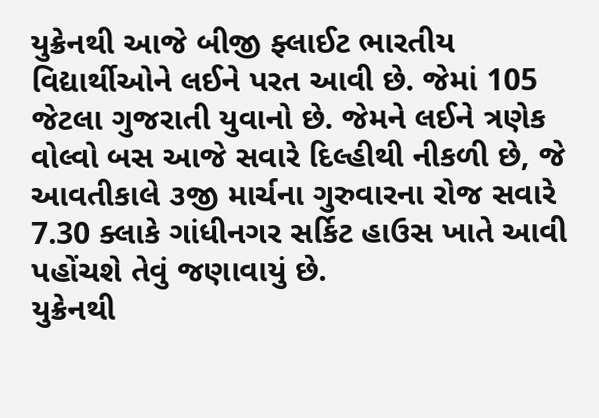યુક્રેનથી આજે બીજી ફ્લાઈટ ભારતીય વિદ્યાર્થીઓને લઈને પરત આવી છે. જેમાં 105 જેટલા ગુજરાતી યુવાનો છે. જેમને લઈને ત્રણેક વોલ્વો બસ આજે સવારે દિલ્હીથી નીકળી છે, જે આવતીકાલે ૩જી માર્ચના ગુરુવારના રોજ સવારે 7.30 ક્લાકે ગાંધીનગર સર્કિટ હાઉસ ખાતે આવી પહોંચશે તેવું જણાવાયું છે.
યુક્રેનથી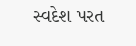સ્વદેશ પરત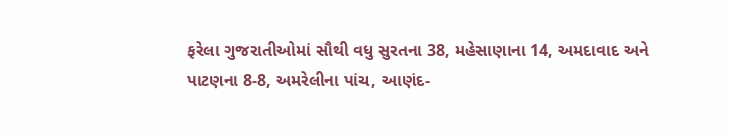ફરેલા ગુજરાતીઓમાં સૌથી વધુ સુરતના 38, મહેસાણાના 14, અમદાવાદ અને પાટણના 8-8, અમરેલીના પાંચ, આણંદ-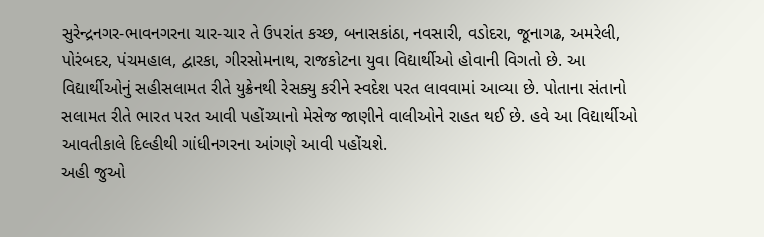સુરેન્દ્રનગર-ભાવનગરના ચાર-ચાર તે ઉપરાંત કચ્છ, બનાસકાંઠા, નવસારી, વડોદરા, જૂનાગઢ, અમરેલી, પોરંબદર, પંચમહાલ, દ્વારકા, ગીરસોમનાથ, રાજકોટના યુવા વિદ્યાર્થીઓ હોવાની વિગતો છે. આ વિદ્યાર્થીઓનું સહીસલામત રીતે યુક્રેનથી રેસક્યુ કરીને સ્વદેશ પરત લાવવામાં આવ્યા છે. પોતાના સંતાનો સલામત રીતે ભારત પરત આવી પહોંચ્યાનો મેસેજ જાણીને વાલીઓને રાહત થઈ છે. હવે આ વિદ્યાર્થીઓ આવતીકાલે દિલ્હીથી ગાંધીનગરના આંગણે આવી પહોંચશે.
અહી જુઓ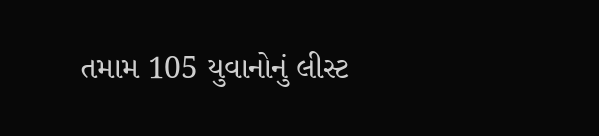તમામ 105 યુવાનોનું લીસ્ટ